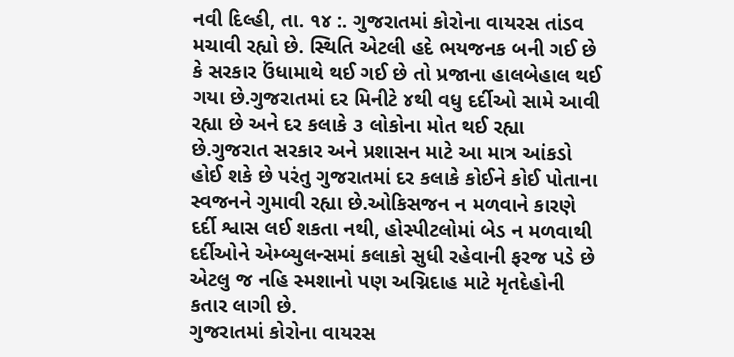નવી દિલ્હી, તા. ૧૪ :. ગુજરાતમાં કોરોના વાયરસ તાંડવ મચાવી રહ્યો છે. સ્થિતિ એટલી હદે ભયજનક બની ગઈ છે કે સરકાર ઉંધામાથે થઈ ગઈ છે તો પ્રજાના હાલબેહાલ થઈ ગયા છે.ગુજરાતમાં દર મિનીટે ૪થી વધુ દર્દીઓ સામે આવી રહ્યા છે અને દર કલાકે ૩ લોકોના મોત થઈ રહ્યા છે.ગુજરાત સરકાર અને પ્રશાસન માટે આ માત્ર આંકડો હોઈ શકે છે પરંતુ ગુજરાતમાં દર કલાકે કોઈને કોઈ પોતાના સ્વજનને ગુમાવી રહ્યા છે.ઓકિસજન ન મળવાને કારણે દર્દી શ્વાસ લઈ શકતા નથી, હોસ્પીટલોમાં બેડ ન મળવાથી દર્દીઓને એમ્બ્યુલન્સમાં કલાકો સુધી રહેવાની ફરજ પડે છે એટલુ જ નહિ સ્મશાનો પણ અગ્નિદાહ માટે મૃતદેહોની કતાર લાગી છે.
ગુજરાતમાં કોરોના વાયરસ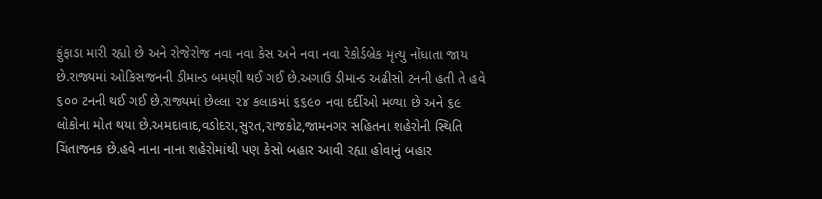ફુંફાડા મારી રહ્યો છે અને રોજેરોજ નવા નવા કેસ અને નવા નવા રેકોર્ડબ્રેક મૃત્યુ નોંધાતા જાય છે.રાજ્યમાં ઓકિસજનની ડીમાન્ડ બમણી થઈ ગઈ છે.અગાઉ ડીમાન્ડ અઢીસો ટનની હતી તે હવે ૬૦૦ ટનની થઈ ગઈ છે.રાજ્યમાં છેલ્લા ૨૪ કલાકમાં ૬૬૯૦ નવા દર્દીઓ મળ્યા છે અને ૬૯ લોકોના મોત થયા છે.અમદાવાદ,વડોદરા,સુરત,રાજકોટ,જામનગર સહિતના શહેરોની સ્થિતિ ચિંતાજનક છે.હવે નાના નાના શહેરોમાંથી પણ કેસો બહાર આવી રહ્યા હોવાનું બહાર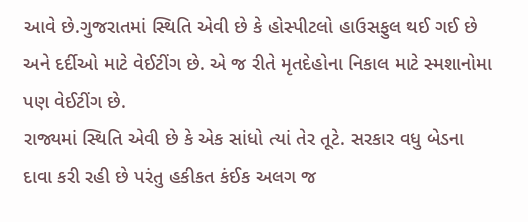આવે છે.ગુજરાતમાં સ્થિતિ એવી છે કે હોસ્પીટલો હાઉસફુલ થઈ ગઈ છે અને દર્દીઓ માટે વેઈટીંગ છે. એ જ રીતે મૃતદેહોના નિકાલ માટે સ્મશાનોમા પણ વેઈટીંગ છે.
રાજ્યમાં સ્થિતિ એવી છે કે એક સાંધો ત્યાં તેર તૂટે. સરકાર વધુ બેડના દાવા કરી રહી છે પરંતુ હકીકત કંઈક અલગ જ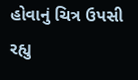હોવાનું ચિત્ર ઉપસી રહ્યુ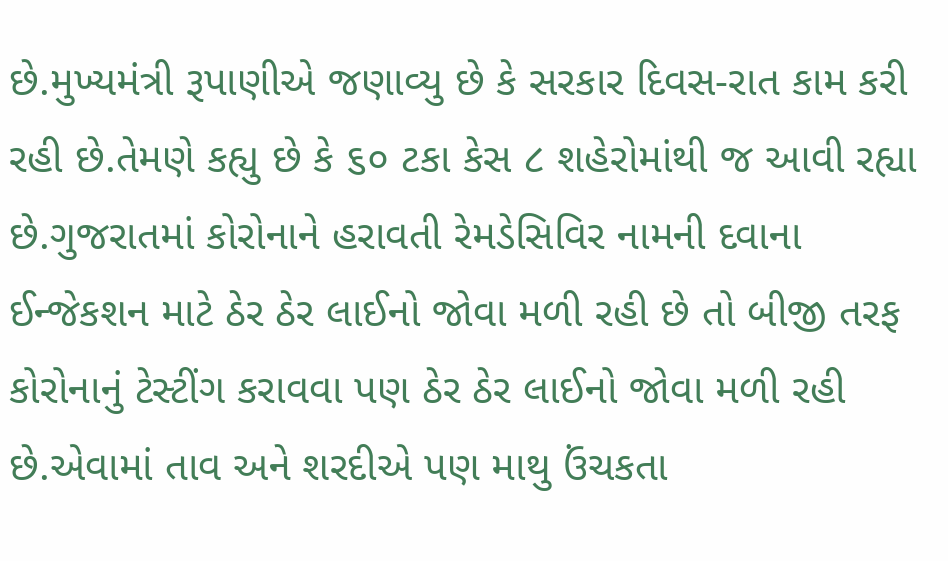છે.મુખ્યમંત્રી રૂપાણીએ જણાવ્યુ છે કે સરકાર દિવસ-રાત કામ કરી રહી છે.તેમણે કહ્યુ છે કે ૬૦ ટકા કેસ ૮ શહેરોમાંથી જ આવી રહ્યા છે.ગુજરાતમાં કોરોનાને હરાવતી રેમડેસિવિર નામની દવાના ઈન્જેકશન માટે ઠેર ઠેર લાઈનો જોવા મળી રહી છે તો બીજી તરફ કોરોનાનું ટેસ્ટીંગ કરાવવા પણ ઠેર ઠેર લાઈનો જોવા મળી રહી છે.એવામાં તાવ અને શરદીએ પણ માથુ ઉંચકતા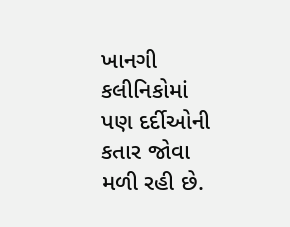ખાનગી કલીનિકોમાં પણ દર્દીઓની કતાર જોવા મળી રહી છે.